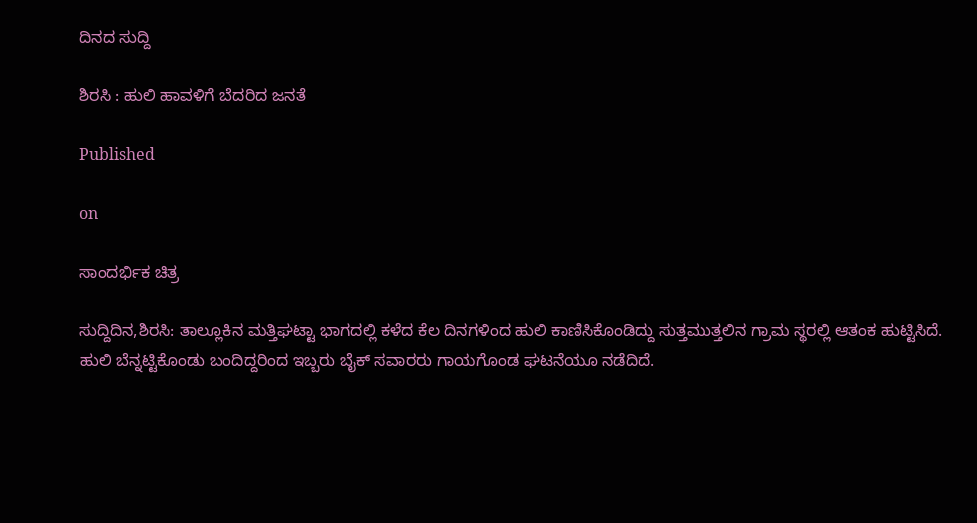ದಿನದ ಸುದ್ದಿ

ಶಿರಸಿ : ಹುಲಿ‌ ಹಾವಳಿಗೆ ಬೆದರಿದ ಜನತೆ

Published

on

ಸಾಂದರ್ಭಿಕ ಚಿತ್ರ

ಸುದ್ದಿದಿನ,ಶಿರಸಿ: ತಾಲ್ಲೂಕಿನ ಮತ್ತಿಘಟ್ಟಾ ಭಾಗದಲ್ಲಿ ಕಳೆದ ಕೆಲ ದಿನಗಳಿಂದ ಹುಲಿ ಕಾಣಿಸಿಕೊಂಡಿದ್ದು ಸುತ್ತಮುತ್ತಲಿನ ಗ್ರಾಮ ಸ್ಥರಲ್ಲಿ ಆತಂಕ ಹುಟ್ಟಿಸಿದೆ. ಹುಲಿ ಬೆನ್ನಟ್ಟಿಕೊಂಡು ಬಂದಿದ್ದರಿಂದ ಇಬ್ಬರು ಬೈಕ್ ಸವಾರರು ಗಾಯಗೊಂಡ ಘಟನೆಯೂ ನಡೆದಿದೆ.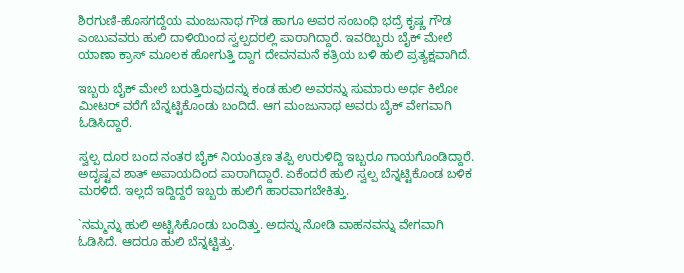ಶಿರಗುಣಿ-ಹೊಸಗದ್ದೆಯ ಮಂಜುನಾಥ ಗೌಡ ಹಾಗೂ ಅವರ ಸಂಬಂಧಿ ಭದ್ರೆ ಕೃಷ್ಣ ಗೌಡ ಎಂಬುವವರು ಹುಲಿ ದಾಳಿಯಿಂದ ಸ್ವಲ್ಪದರಲ್ಲಿ ಪಾರಾಗಿದ್ದಾರೆ. ಇವರಿಬ್ಬರು ಬೈಕ್ ಮೇಲೆ ಯಾಣಾ ಕ್ರಾಸ್ ಮೂಲಕ ಹೋಗುತ್ತಿ ದ್ದಾಗ ದೇವನಮನೆ ಕತ್ರಿಯ ಬಳಿ ಹುಲಿ ಪ್ರತ್ಯಕ್ಷವಾಗಿದೆ.

ಇಬ್ಬರು ಬೈಕ್ ಮೇಲೆ ಬರುತ್ತಿರುವುದನ್ನು ಕಂಡ ಹುಲಿ ಅವರನ್ನು ಸುಮಾರು ಅರ್ಧ ಕಿಲೋ ಮೀಟರ್ ವರೆಗೆ ಬೆನ್ನಟ್ಟಿಕೊಂಡು ಬಂದಿದೆ. ಆಗ ಮಂಜುನಾಥ ಅವರು ಬೈಕ್ ವೇಗವಾಗಿ ಓಡಿಸಿದ್ದಾರೆ.

ಸ್ವಲ್ಪ ದೂರ ಬಂದ ನಂತರ ಬೈಕ್ ನಿಯಂತ್ರಣ ತಪ್ಪಿ ಉರುಳಿದ್ದಿ ಇಬ್ಬರೂ ಗಾಯಗೊಂಡಿದ್ದಾರೆ. ಅದೃಷ್ಟವ ಶಾತ್ ಅಪಾಯದಿಂದ ಪಾರಾಗಿದ್ದಾರೆ. ಏಕೆಂದರೆ ಹುಲಿ ಸ್ವಲ್ಪ ಬೆನ್ನಟ್ಟಿಕೊಂಡ ಬಳಿಕ ಮರಳಿದೆ. ಇಲ್ಲದೆ ಇದ್ದಿದ್ದರೆ ಇಬ್ಬರು ಹುಲಿಗೆ ಹಾರವಾಗಬೇಕಿತ್ತು.

`ನಮ್ಮನ್ನು ಹುಲಿ ಅಟ್ಟಿಸಿಕೊಂಡು ಬಂದಿತ್ತು. ಅದನ್ನು ನೋಡಿ ವಾಹನವನ್ನು ವೇಗವಾಗಿ ಓಡಿಸಿದೆ. ಆದರೂ ಹುಲಿ ಬೆನ್ನಟ್ಟಿತ್ತು.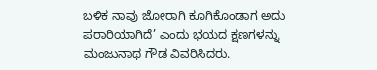ಬಳಿಕ ನಾವು ಜೋರಾಗಿ ಕೂಗಿಕೊಂಡಾಗ ಅದು ಪರಾರಿಯಾಗಿದೆ’ ಎಂದು ಭಯದ ಕ್ಷಣಗಳನ್ನು ಮಂಜುನಾಥ ಗೌಡ ವಿವರಿಸಿದರು.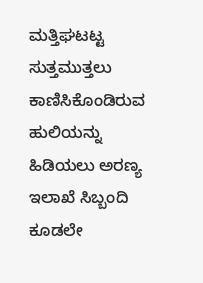ಮತ್ತಿಘಟಟ್ಟ ಸುತ್ತಮುತ್ತಲು ಕಾಣಿಸಿಕೊಂಡಿರುವ ಹುಲಿಯನ್ನು ಹಿಡಿಯಲು ಅರಣ್ಯ ಇಲಾಖೆ ಸಿಬ್ಬಂದಿ ಕೂಡಲೇ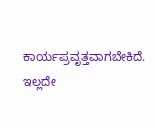ಕಾರ್ಯಪ್ರವೃತ್ತವಾಗಬೇಕಿದೆ. ಇಲ್ಲದೇ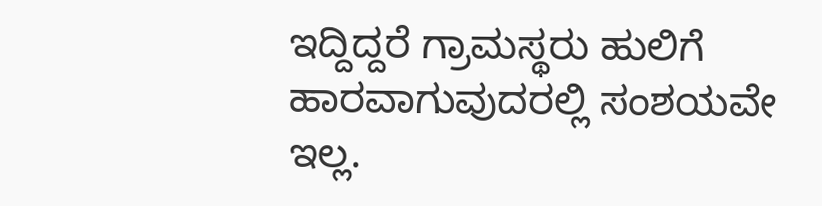ಇದ್ದಿದ್ದರೆ ಗ್ರಾಮಸ್ಥರು ಹುಲಿಗೆ ಹಾರವಾಗುವುದರಲ್ಲಿ ಸಂಶಯವೇ ಇಲ್ಲ.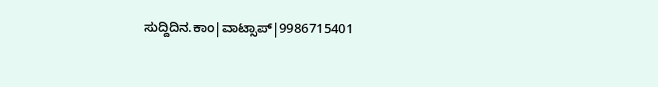ಸುದ್ದಿದಿನ.ಕಾಂ|ವಾಟ್ಸಾಪ್|9986715401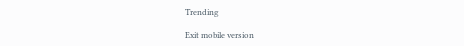Trending

Exit mobile version